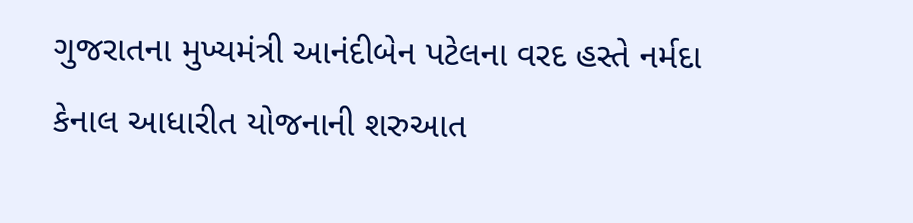ગુજરાતના મુખ્યમંત્રી આનંદીબેન પટેલના વરદ હસ્તે નર્મદા કેનાલ આધારીત યોજનાની શરુઆત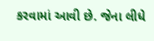કરવામાં આવી છે. જેના લીધે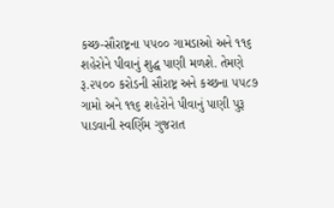કચ્છ-સૌરાષ્ટ્રના ૫૫૦૦ ગામડાઓ અને ૧૧૬ શહેરોને પીવાનું શુદ્ધ પાણી મળશે. તેમણે રૂ.૨૫૦૦ કરોડની સૌરાષ્ટ્ર અને કચ્છના ૫૫૮૭ ગામો અને ૧૧૬ શહેરોને પીવાનું પાણી પુરૂ પાડવાની સ્વર્ણિમ ગુજરાત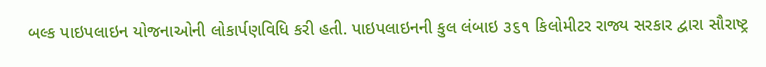બલ્ક પાઇપલાઇન યોજનાઓની લોકાર્પણવિધિ કરી હતી. પાઇપલાઇનની કુલ લંબાઇ ૩૬૧ કિલોમીટર રાજ્ય સરકાર દ્વારા સૌરાષ્ટ્ર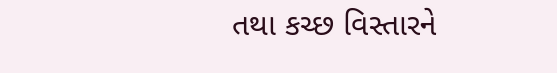તથા કચ્છ વિસ્તારને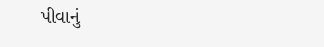પીવાનું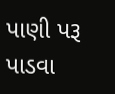પાણી પરૂ પાડવા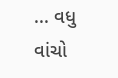... વધુ વાંચો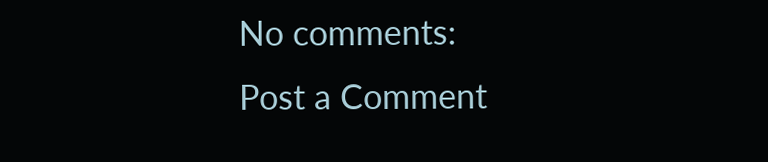No comments:
Post a Comment